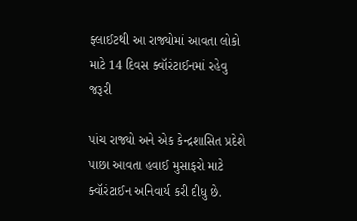ફ્લાઈટથી આ રાજ્યોમાં આવતા લોકો માટે 14 દિવસ ક્વૉરંટાઈનમાં રહેવુ જરૂરી

પાંચ રાજ્યો અને એક કેન્દ્રશાસિત પ્રદેશે પાછા આવતા હવાઈ મુસાફરો માટે ક્વૉરંટાઈન અનિવાર્ય કરી દીધુ છે.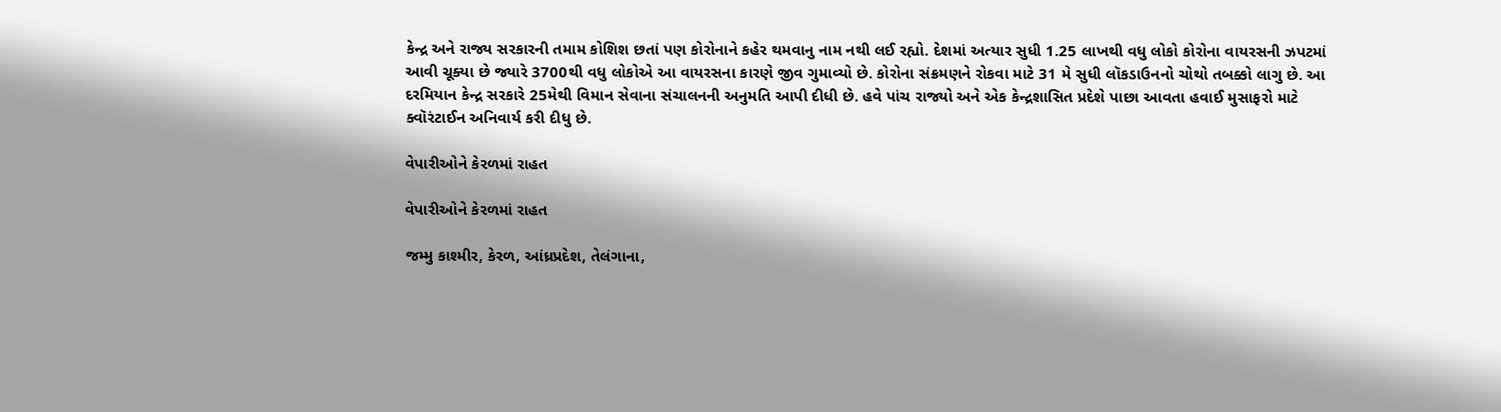કેન્દ્ર અને રાજ્ય સરકારની તમામ કોશિશ છતાં પણ કોરોનાને કહેર થમવાનુ નામ નથી લઈ રહ્યો. દેશમાં અત્યાર સુધી 1.25 લાખથી વધુ લોકો કોરોના વાયરસની ઝપટમાં આવી ચૂક્યા છે જ્યારે 3700થી વધુ લોકોએ આ વાયરસના કારણે જીવ ગુમાવ્યો છે. કોરોના સંક્રમણને રોકવા માટે 31 મે સુધી લૉકડાઉનનો ચોથો તબક્કો લાગુ છે. આ દરમિયાન કેન્દ્ર સરકારે 25મેથી વિમાન સેવાના સંચાલનની અનુમતિ આપી દીધી છે. હવે પાંચ રાજ્યો અને એક કેન્દ્રશાસિત પ્રદેશે પાછા આવતા હવાઈ મુસાફરો માટે ક્વૉરંટાઈન અનિવાર્ય કરી દીધુ છે.

વેપારીઓને કેરળમાં રાહત

વેપારીઓને કેરળમાં રાહત

જમ્મુ કાશ્મીર, કેરળ, આંધ્રપ્રદેશ, તેલંગાના,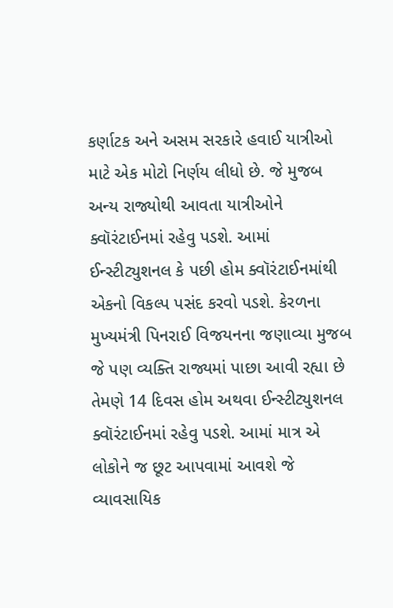કર્ણાટક અને અસમ સરકારે હવાઈ યાત્રીઓ માટે એક મોટો નિર્ણય લીધો છે. જે મુજબ અન્ય રાજ્યોથી આવતા યાત્રીઓને ક્વૉરંટાઈનમાં રહેવુ પડશે. આમાં ઈન્સ્ટીટ્યુશનલ કે પછી હોમ ક્વૉરંટાઈનમાંથી એકનો વિકલ્પ પસંદ કરવો પડશે. કેરળના મુખ્યમંત્રી પિનરાઈ વિજયનના જણાવ્યા મુજબ જે પણ વ્યક્તિ રાજ્યમાં પાછા આવી રહ્યા છે તેમણે 14 દિવસ હોમ અથવા ઈન્સ્ટીટ્યુશનલ ક્વૉરંટાઈનમાં રહેવુ પડશે. આમાં માત્ર એ લોકોને જ છૂટ આપવામાં આવશે જે વ્યાવસાયિક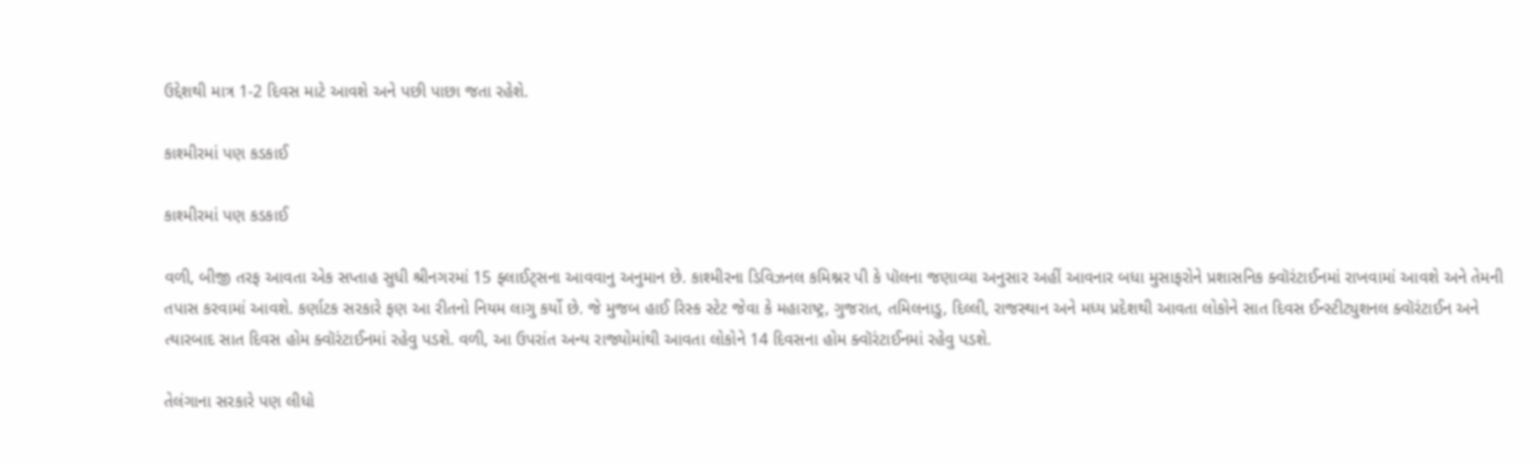ઉદ્દેશથી માત્ર 1-2 દિવસ માટે આવશે અને પછી પાછા જતા રહેશે.

કાશ્મીરમાં પણ કડકાઈ

કાશ્મીરમાં પણ કડકાઈ

વળી, બીજી તરફ આવતા એક સપ્તાહ સુધી શ્રીનગરમાં 15 ફ્લાઈટ્સના આવવાનુ અનુમાન છે. કાશ્મીરના ડિવિઝનલ કમિશ્નર પી કે પૉલના જણાવ્યા અનુસાર અહીં આવનાર બધા મુસાફરોને પ્રશાસનિક ક્વૉરંટાઈનમાં રાખવામાં આવશે અને તેમની તપાસ કરવામાં આવશે. કર્ણાટક સરકારે ફણ આ રીતનો નિયમ લાગુ કર્યો છે. જે મુજબ હાઈ રિસ્ક સ્ટેટ જેવા કે મહારાષ્ટ્ર, ગુજરાત, તમિલનાડુ, દિલ્લી, રાજસ્થાન અને મધ્ય પ્રદેશથી આવતા લોકોને સાત દિવસ ઈન્સ્ટીટ્યુશનલ ક્વૉરંટાઈન અને ત્યારબાદ સાત દિવસ હોમ ક્વૉરંટાઈનમાં રહેવુ પડશે. વળી, આ ઉપરાંત અન્ય રાજ્યોમાંથી આવતા લોકોને 14 દિવસના હોમ ક્વૉરંટાઈનમાં રહેવુ પડશે.

તેલંગાના સરકારે પણ લીધો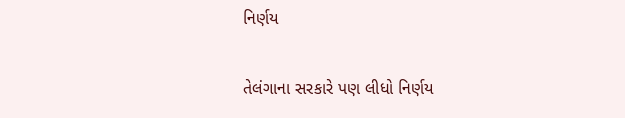નિર્ણય

તેલંગાના સરકારે પણ લીધો નિર્ણય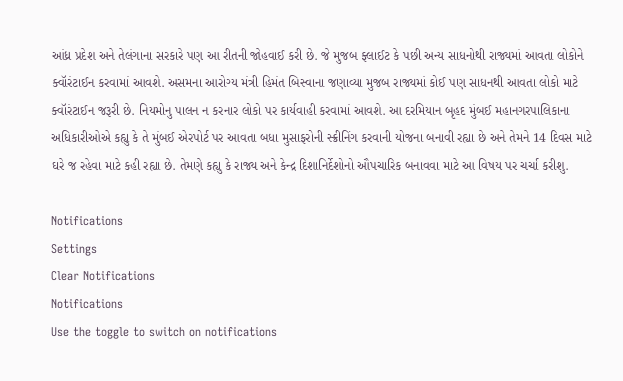આંધ્ર પ્રદેશ અને તેલંગાના સરકારે પણ આ રીતની જોહવાઈ કરી છે. જે મુજબ ફ્લાઈટ કે પછી અન્ય સાધનોથી રાજ્યમાં આવતા લોકોને ક્વૉરંટાઈન કરવામાં આવશે. અસમના આરોગ્ય મંત્રી હિમંત બિસ્વાના જણાવ્યા મુજબ રાજ્યમાં કોઈ પણ સાધનથી આવતા લોકો માટે ક્વૉરંટાઈન જરૂરી છે. નિયમોનુ પાલન ન કરનાર લોકો પર કાર્યવાહી કરવામાં આવશે. આ દરમિયાન બૃહદ મુંબઈ મહાનગરપાલિકાના અધિકારીઓએ કહ્યુ કે તે મુંબઈ એરપોર્ટ પર આવતા બધા મુસાફરોની સ્ક્રીનિંગ કરવાની યોજના બનાવી રહ્યા છે અને તેમને 14 દિવસ માટે ઘરે જ રહેવા માટે કહી રહ્યા છે. તેમણે કહ્યુ કે રાજ્ય અને કેન્દ્ર દિશાનિર્દેશોનો ઔપચારિક બનાવવા માટે આ વિષય પર ચર્ચા કરીશુ.

Notifications
Settings
Clear Notifications
Notifications
Use the toggle to switch on notifications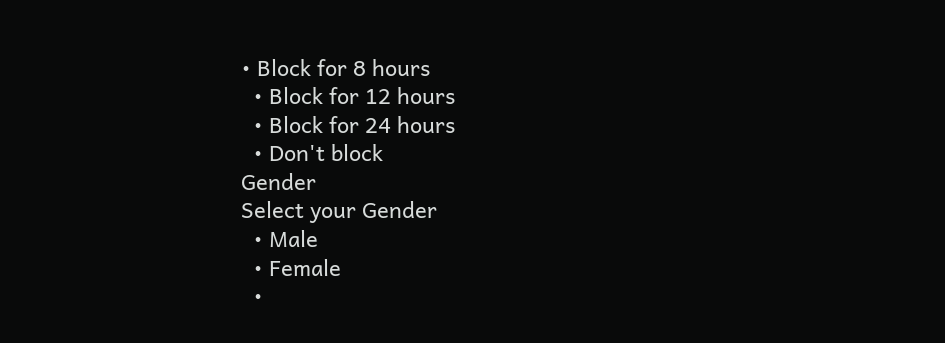• Block for 8 hours
  • Block for 12 hours
  • Block for 24 hours
  • Don't block
Gender
Select your Gender
  • Male
  • Female
  •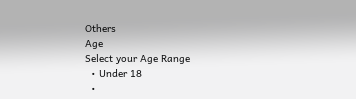Others
Age
Select your Age Range
  • Under 18
  •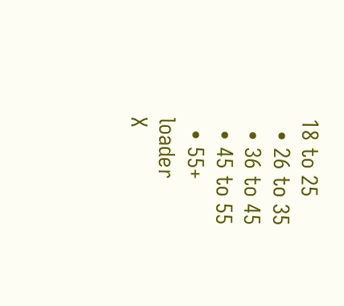18 to 25
  • 26 to 35
  • 36 to 45
  • 45 to 55
  • 55+
loader
X